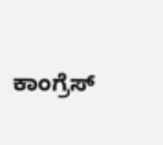ಕಾಂಗ್ರೆಸ್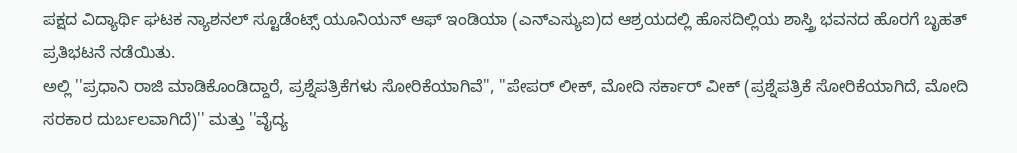ಪಕ್ಷದ ವಿದ್ಯಾರ್ಥಿ ಘಟಕ ನ್ಯಾಶನಲ್ ಸ್ಟೂಡೆಂಟ್ಸ್ ಯೂನಿಯನ್ ಆಫ್ ಇಂಡಿಯಾ (ಎನ್ಎಸ್ಯುಐ)ದ ಆಶ್ರಯದಲ್ಲಿ ಹೊಸದಿಲ್ಲಿಯ ಶಾಸ್ತ್ರಿ ಭವನದ ಹೊರಗೆ ಬೃಹತ್ ಪ್ರತಿಭಟನೆ ನಡೆಯಿತು.
ಅಲ್ಲಿ ''ಪ್ರಧಾನಿ ರಾಜಿ ಮಾಡಿಕೊಂಡಿದ್ದಾರೆ, ಪ್ರಶ್ನೆಪತ್ರಿಕೆಗಳು ಸೋರಿಕೆಯಾಗಿವೆ'', ''ಪೇಪರ್ ಲೀಕ್, ಮೋದಿ ಸರ್ಕಾರ್ ವೀಕ್ (ಪ್ರಶ್ನೆಪತ್ರಿಕೆ ಸೋರಿಕೆಯಾಗಿದೆ, ಮೋದಿ ಸರಕಾರ ದುರ್ಬಲವಾಗಿದೆ)'' ಮತ್ತು ''ವೈದ್ಯ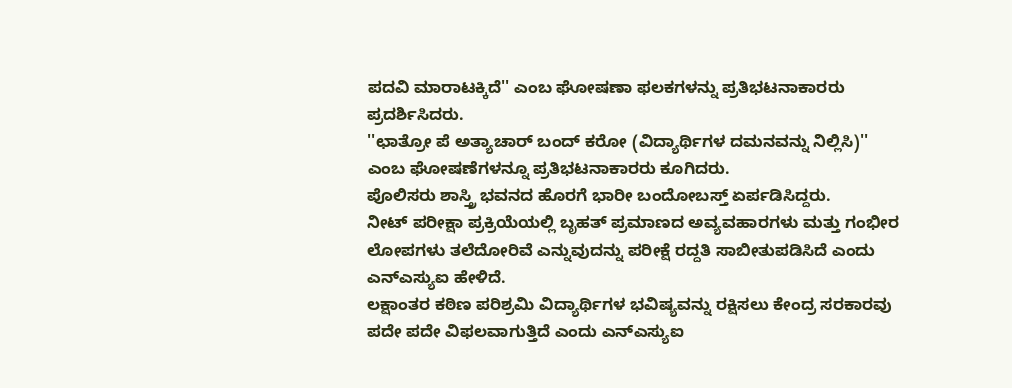ಪದವಿ ಮಾರಾಟಕ್ಕಿದೆ'' ಎಂಬ ಘೋಷಣಾ ಫಲಕಗಳನ್ನು ಪ್ರತಿಭಟನಾಕಾರರು ಪ್ರದರ್ಶಿಸಿದರು.
''ಛಾತ್ರೋ ಪೆ ಅತ್ಯಾಚಾರ್ ಬಂದ್ ಕರೋ (ವಿದ್ಯಾರ್ಥಿಗಳ ದಮನವನ್ನು ನಿಲ್ಲಿಸಿ)'' ಎಂಬ ಘೋಷಣೆಗಳನ್ನೂ ಪ್ರತಿಭಟನಾಕಾರರು ಕೂಗಿದರು.
ಪೊಲಿಸರು ಶಾಸ್ತ್ರಿ ಭವನದ ಹೊರಗೆ ಭಾರೀ ಬಂದೋಬಸ್ತ್ ಏರ್ಪಡಿಸಿದ್ದರು.
ನೀಟ್ ಪರೀಕ್ಷಾ ಪ್ರಕ್ರಿಯೆಯಲ್ಲಿ ಬೃಹತ್ ಪ್ರಮಾಣದ ಅವ್ಯವಹಾರಗಳು ಮತ್ತು ಗಂಭೀರ ಲೋಪಗಳು ತಲೆದೋರಿವೆ ಎನ್ನುವುದನ್ನು ಪರೀಕ್ಷೆ ರದ್ದತಿ ಸಾಬೀತುಪಡಿಸಿದೆ ಎಂದು ಎನ್ಎಸ್ಯುಐ ಹೇಳಿದೆ.
ಲಕ್ಷಾಂತರ ಕಠಿಣ ಪರಿಶ್ರಮಿ ವಿದ್ಯಾರ್ಥಿಗಳ ಭವಿಷ್ಯವನ್ನು ರಕ್ಷಿಸಲು ಕೇಂದ್ರ ಸರಕಾರವು ಪದೇ ಪದೇ ವಿಫಲವಾಗುತ್ತಿದೆ ಎಂದು ಎನ್ಎಸ್ಯುಐ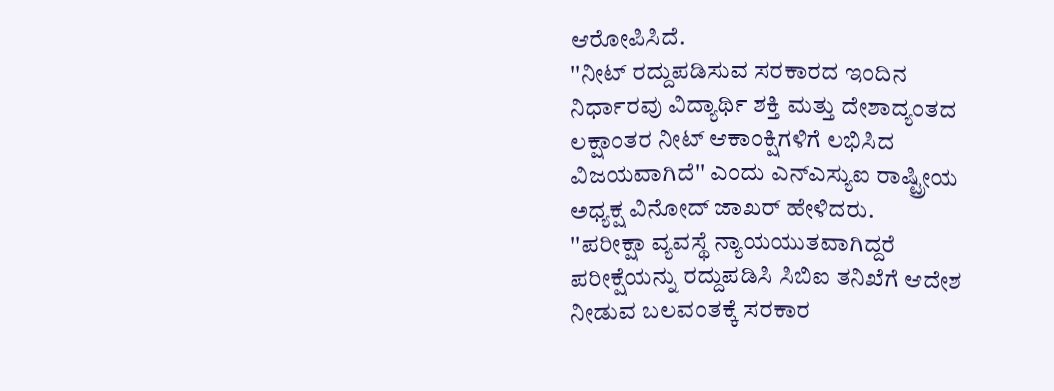ಆರೋಪಿಸಿದೆ.
''ನೀಟ್ ರದ್ದುಪಡಿಸುವ ಸರಕಾರದ ಇಂದಿನ ನಿರ್ಧಾರವು ವಿದ್ಯಾರ್ಥಿ ಶಕ್ತಿ ಮತ್ತು ದೇಶಾದ್ಯಂತದ ಲಕ್ಷಾಂತರ ನೀಟ್ ಆಕಾಂಕ್ಷಿಗಳಿಗೆ ಲಭಿಸಿದ ವಿಜಯವಾಗಿದೆ'' ಎಂದು ಎನ್ಎಸ್ಯುಐ ರಾಷ್ಟ್ರೀಯ ಅಧ್ಯಕ್ಷ ವಿನೋದ್ ಜಾಖರ್ ಹೇಳಿದರು.
''ಪರೀಕ್ಷಾ ವ್ಯವಸ್ಥೆ ನ್ಯಾಯಯುತವಾಗಿದ್ದರೆ ಪರೀಕ್ಷೆಯನ್ನು ರದ್ದುಪಡಿಸಿ ಸಿಬಿಐ ತನಿಖೆಗೆ ಆದೇಶ ನೀಡುವ ಬಲವಂತಕ್ಕೆ ಸರಕಾರ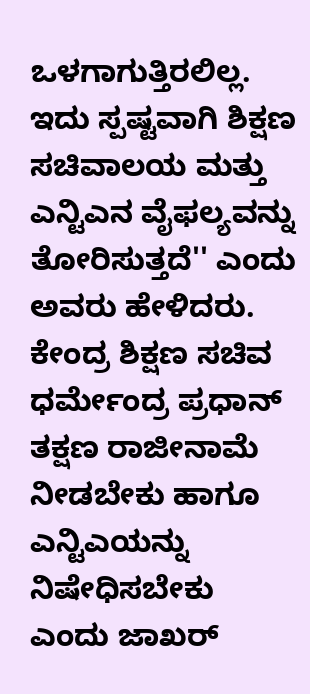ಒಳಗಾಗುತ್ತಿರಲಿಲ್ಲ. ಇದು ಸ್ಪಷ್ಟವಾಗಿ ಶಿಕ್ಷಣ ಸಚಿವಾಲಯ ಮತ್ತು ಎನ್ಟಿಎನ ವೈಫಲ್ಯವನ್ನು ತೋರಿಸುತ್ತದೆ'' ಎಂದು ಅವರು ಹೇಳಿದರು.
ಕೇಂದ್ರ ಶಿಕ್ಷಣ ಸಚಿವ ಧರ್ಮೇಂದ್ರ ಪ್ರಧಾನ್ ತಕ್ಷಣ ರಾಜೀನಾಮೆ ನೀಡಬೇಕು ಹಾಗೂ ಎನ್ಟಿಎಯನ್ನು ನಿಷೇಧಿಸಬೇಕು ಎಂದು ಜಾಖರ್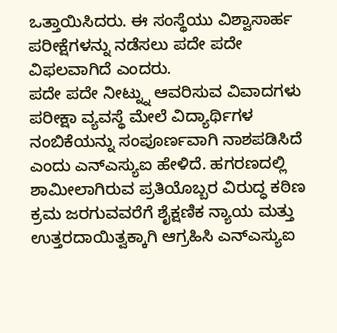ಒತ್ತಾಯಿಸಿದರು. ಈ ಸಂಸ್ಥೆಯು ವಿಶ್ವಾಸಾರ್ಹ ಪರೀಕ್ಷೆಗಳನ್ನು ನಡೆಸಲು ಪದೇ ಪದೇ ವಿಫಲವಾಗಿದೆ ಎಂದರು.
ಪದೇ ಪದೇ ನೀಟ್ನ್ನು ಆವರಿಸುವ ವಿವಾದಗಳು ಪರೀಕ್ಷಾ ವ್ಯವಸ್ಥೆ ಮೇಲೆ ವಿದ್ಯಾರ್ಥಿಗಳ ನಂಬಿಕೆಯನ್ನು ಸಂಪೂರ್ಣವಾಗಿ ನಾಶಪಡಿಸಿದೆ ಎಂದು ಎನ್ಎಸ್ಯುಐ ಹೇಳಿದೆ. ಹಗರಣದಲ್ಲಿ ಶಾಮೀಲಾಗಿರುವ ಪ್ರತಿಯೊಬ್ಬರ ವಿರುದ್ಧ ಕಠಿಣ ಕ್ರಮ ಜರಗುವವರೆಗೆ ಶೈಕ್ಷಣಿಕ ನ್ಯಾಯ ಮತ್ತು ಉತ್ತರದಾಯಿತ್ವಕ್ಕಾಗಿ ಆಗ್ರಹಿಸಿ ಎನ್ಎಸ್ಯುಐ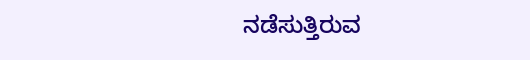ನಡೆಸುತ್ತಿರುವ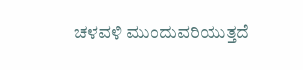ಚಳವಳಿ ಮುಂದುವರಿಯುತ್ತದೆ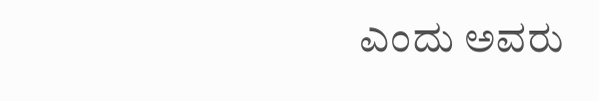ಎಂದು ಅವರು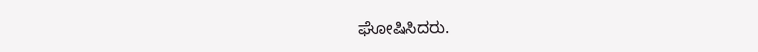ಘೋಷಿಸಿದರು.